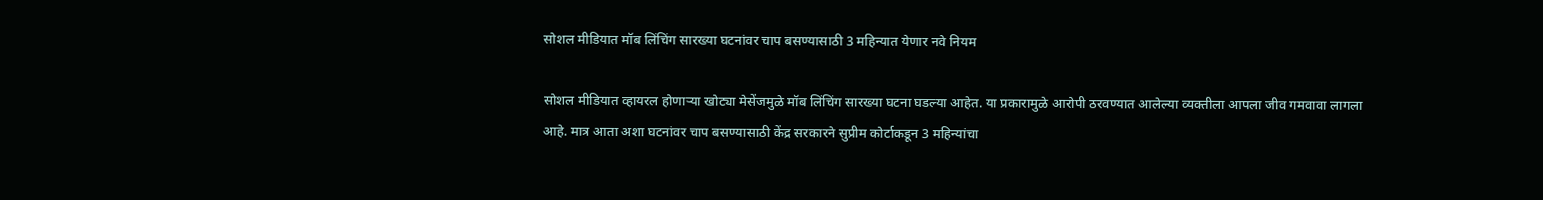सोशल मीडियात मॉब लिंचिंग सारख्या घटनांवर चाप बसण्यासाठी 3 महिन्यात येणार नवे नियम

सोशल मीडियात व्हायरल होणाऱ्या खोट्या मेसेंजमुळे मॉब लिंचिंग सारख्या घटना घडल्या आहेत. या प्रकारामुळे आरोपी ठरवण्यात आलेल्या व्यक्तीला आपला जीव गमवावा लागला आहे. मात्र आता अशा घटनांवर चाप बसण्यासाठी केंद्र सरकारने सुप्रीम कोर्टाकडून 3 महिन्यांचा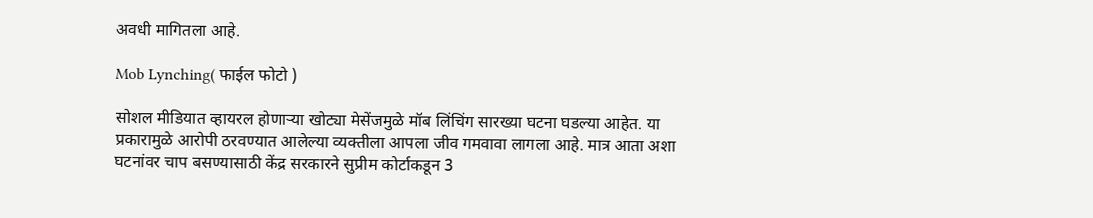अवधी मागितला आहे.

Mob Lynching( फाईल फोटो )

सोशल मीडियात व्हायरल होणाऱ्या खोट्या मेसेंजमुळे मॉब लिंचिंग सारख्या घटना घडल्या आहेत. या प्रकारामुळे आरोपी ठरवण्यात आलेल्या व्यक्तीला आपला जीव गमवावा लागला आहे. मात्र आता अशा घटनांवर चाप बसण्यासाठी केंद्र सरकारने सुप्रीम कोर्टाकडून 3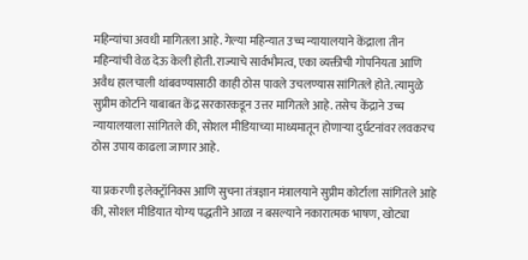महिन्यांचा अवधी मागितला आहे. गेल्या महिन्यात उच्च न्यायालयाने केंद्राला तीन महिन्यांची वेळ देऊ केली होती. राज्याचे सार्वभौमत्व, एका व्यक्तीची गोपनियता आणि अवैध हालचाली थांबवण्यासाठी काही ठोस पावले उचलण्यास सांगितले होते. त्यामुळे सुप्रीम कोर्टाने याबाबत केंद्र सरकारकडून उत्तर मागितले आहे. तसेच केंद्राने उच्च न्यायालयाला सांगितले की, सोशल मीडियाच्या माध्यमातून होणाऱ्या दुर्घटनांवर लवकरच ठोस उपाय काढला जाणार आहे.

या प्रकरणी इलेक्ट्रॉनिक्स आणि सुचना तंत्रज्ञान मंत्रालयाने सुप्रीम कोर्टाला सांगितले आहे की, सोशल मीडियात योग्य पद्धतीने आळा न बसल्याने नकारात्मक भाषण, खोट्या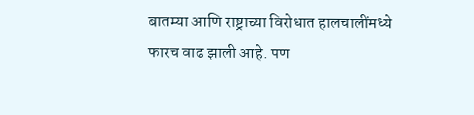बातम्या आणि राष्ट्राच्या विरोधात हालचालींमध्ये फारच वाढ झाली आहे. पण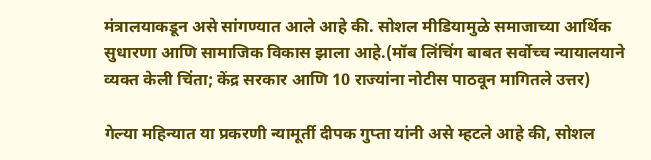मंत्रालयाकडून असे सांगण्यात आले आहे की. सोशल मीडियामुळे समाजाच्या आर्थिक सुधारणा आणि सामाजिक विकास झाला आहे.(मॉब लिंचिंग बाबत सर्वोच्च न्यायालयाने व्यक्त केली चिंता; केंद्र सरकार आणि 10 राज्यांना नोटीस पाठवून मागितले उत्तर)

गेल्या महिन्यात या प्रकरणी न्यामूर्ती दीपक गुप्ता यांनी असे म्हटले आहे की, सोशल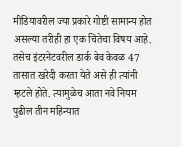मीडियावरील ज्या प्रकारे गोष्टी सामान्य होत असल्या तरीही हा एक चिंतेचा विषय आहे. तसेच इंटरनेटवरील डार्क बेव केवळ 47 तासात खरेदी करता येते असे ही त्यांनी म्हटले होते. त्यामुळेच आता नवे नियम पुढील तीन महिन्यात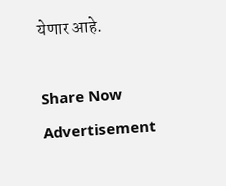येणार आहे.

Share Now
Advertisement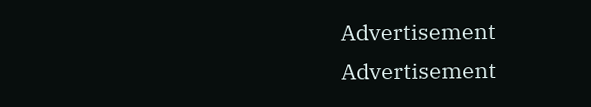Advertisement
Advertisement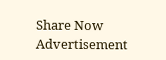Share Now
Advertisement